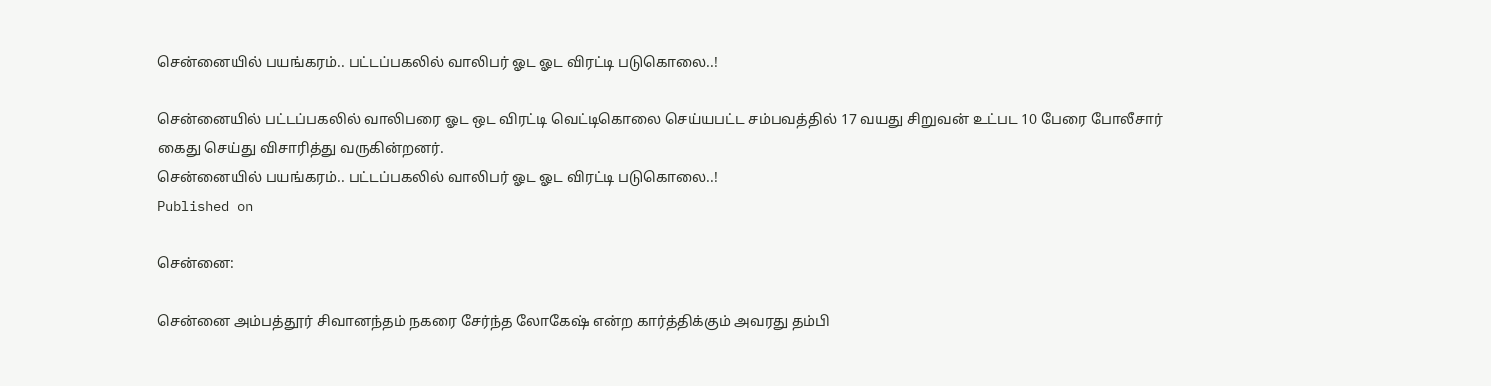சென்னையில் பயங்கரம்.. பட்டப்பகலில் வாலிபர் ஓட ஓட விரட்டி படுகொலை..!

சென்னையில் பட்டப்பகலில் வாலிபரை ஓட ஒட விரட்டி வெட்டிகொலை செய்யபட்ட சம்பவத்தில் 17 வயது சிறுவன் உட்பட 10 பேரை போலீசார் கைது செய்து விசாரித்து வருகின்றனர்.
சென்னையில் பயங்கரம்.. பட்டப்பகலில் வாலிபர் ஓட ஓட விரட்டி படுகொலை..!
Published on

சென்னை:

சென்னை அம்பத்தூர் சிவானந்தம் நகரை சேர்ந்த லோகேஷ் என்ற கார்த்திக்கும் அவரது தம்பி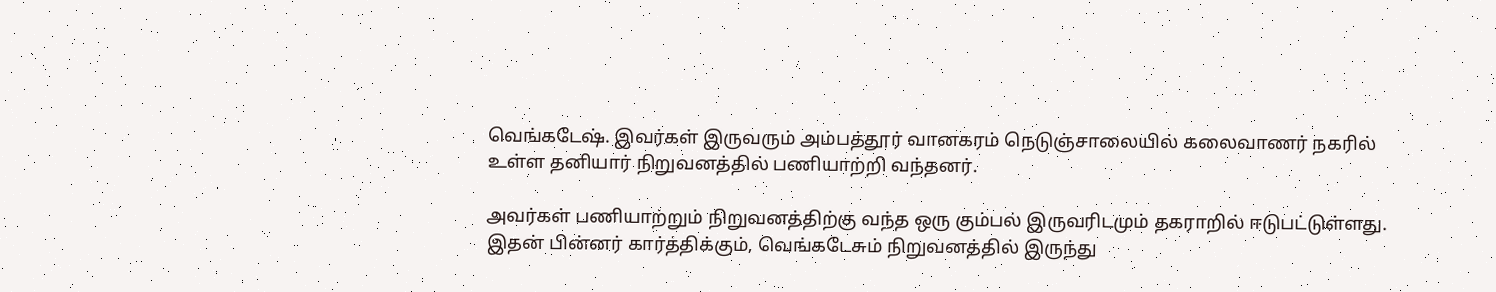வெங்கடேஷ். இவர்கள் இருவரும் அம்பத்தூர் வானகரம் நெடுஞ்சாலையில் கலைவாணர் நகரில் உள்ள தனியார் நிறுவனத்தில் பணியாற்றி வந்தனர்.

அவர்கள் பணியாற்றும் நிறுவனத்திற்கு வந்த ஒரு கும்பல் இருவரிடமும் தகராறில் ஈடுபட்டுள்ளது. இதன் பின்னர் கார்த்திக்கும், வெங்கடேசும் நிறுவனத்தில் இருந்து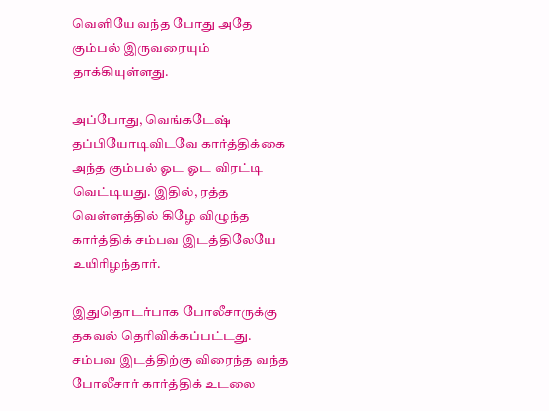வெளியே வந்த போது அதே கும்பல் இருவரையும் தாக்கியுள்ளது.

அப்போது, வெங்கடேஷ் தப்பியோடிவிடவே கார்த்திக்கை அந்த கும்பல் ஓட ஓட விரட்டி வெட்டியது. இதில், ரத்த வெள்ளத்தில் கிழே விழுந்த கார்த்திக் சம்பவ இடத்திலேயே உயிரிழந்தார்.

இதுதொடர்பாக போலீசாருக்கு தகவல் தெரிவிக்கப்பட்டது. சம்பவ இடத்திற்கு விரைந்த வந்த போலீசார் கார்த்திக் உடலை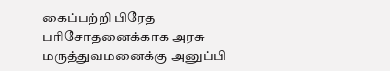கைப்பற்றி பிரேத பரிசோதனைக்காக அரசு மருத்துவமனைக்கு அனுப்பி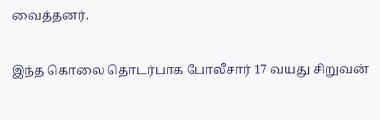வைத்தனர்.

இந்த கொலை தொடர்பாக போலீசார் 17 வயது சிறுவன்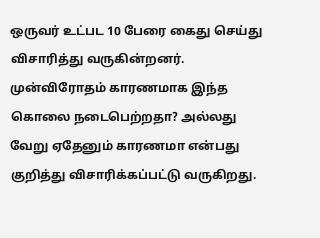ஒருவர் உட்பட 10 பேரை கைது செய்து விசாரித்து வருகின்றனர். முன்விரோதம் காரணமாக இந்த கொலை நடைபெற்றதா? அல்லது வேறு ஏதேனும் காரணமா என்பது குறித்து விசாரிக்கப்பட்டு வருகிறது.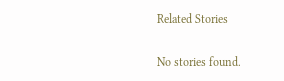Related Stories

No stories found.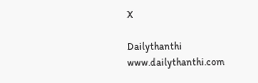X

Dailythanthi
www.dailythanthi.com